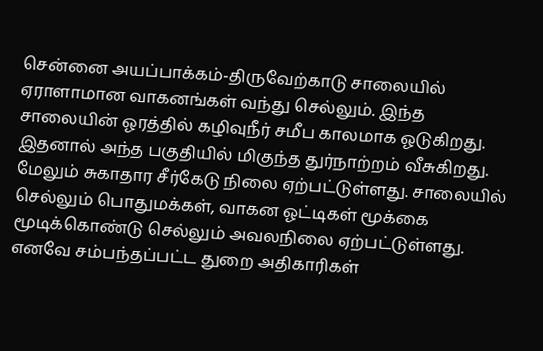சென்னை அயப்பாக்கம்-திருவேற்காடு சாலையில் ஏராளாமான வாகனங்கள் வந்து செல்லும். இந்த சாலையின் ஓரத்தில் கழிவுநீர் சமீப காலமாக ஓடுகிறது. இதனால் அந்த பகுதியில் மிகுந்த துர்நாற்றம் வீசுகிறது. மேலும் சுகாதார சீர்கேடு நிலை ஏற்பட்டுள்ளது. சாலையில் செல்லும் பொதுமக்கள், வாகன ஓட்டிகள் மூக்கை மூடிக்கொண்டு செல்லும் அவலநிலை ஏற்பட்டுள்ளது. எனவே சம்பந்தப்பட்ட துறை அதிகாரிகள்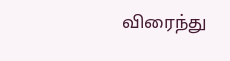விரைந்து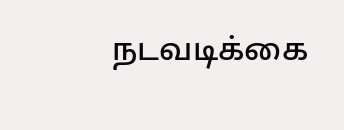நடவடிக்கை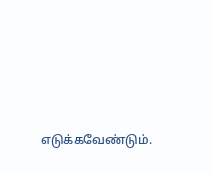எடுக்கவேண்டும்.